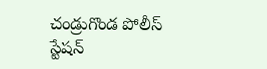చండ్రుగొండ పోలీస్ స్టేషన్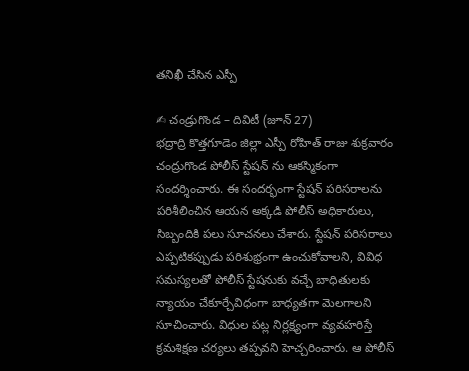తనిఖీ చేసిన ఎస్పీ

✍ చండ్రుగొండ – దివిటీ (జూన్ 27)
భద్రాద్రి కొత్తగూడెం జిల్లా ఎస్పీ రోహిత్ రాజు శుక్రవారం చంద్రుగొండ పోలీస్ స్టేషన్ ను ఆకస్మికంగా సందర్శించారు. ఈ సందర్భంగా స్టేషన్ పరిసరాలను పరిశీలించిన ఆయన అక్కడి పోలీస్ అధికారులు, సిబ్బందికి పలు సూచనలు చేశారు. స్టేషన్ పరిసరాలు ఎప్పటికప్పుడు పరిశుభ్రంగా ఉంచుకోవాలని, వివిధ సమస్యలతో పోలీస్ స్టేషనుకు వచ్చే బాధితులకు న్యాయం చేకూర్చేవిధంగా బాధ్యతగా మెలగాలని సూచించారు. విధుల పట్ల నిర్లక్ష్యంగా వ్యవహరిస్తే క్రమశిక్షణ చర్యలు తప్పవని హెచ్చరించారు. ఆ పోలీస్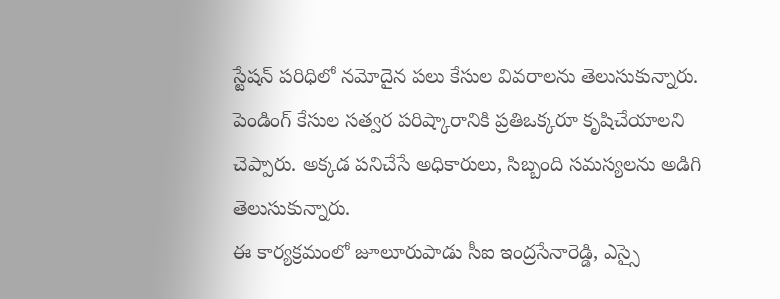స్టేషన్ పరిధిలో నమోదైన పలు కేసుల వివరాలను తెలుసుకున్నారు. పెండింగ్ కేసుల సత్వర పరిష్కారానికి ప్రతిఒక్కరూ కృషిచేయాలని చెప్పారు. అక్కడ పనిచేసే అధికారులు, సిబ్బంది సమస్యలను అడిగి తెలుసుకున్నారు.
ఈ కార్యక్రమంలో జూలూరుపాడు సీఐ ఇంద్రసేనారెడ్డి, ఎస్సై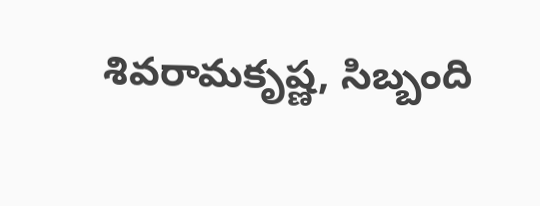శివరామకృష్ణ, సిబ్బంది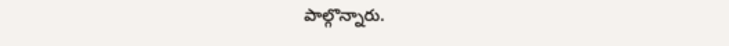పాల్గొన్నారు.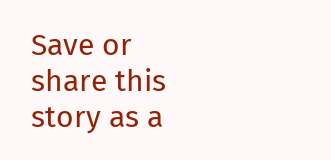Save or share this story as a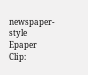newspaper-style Epaper Clip: